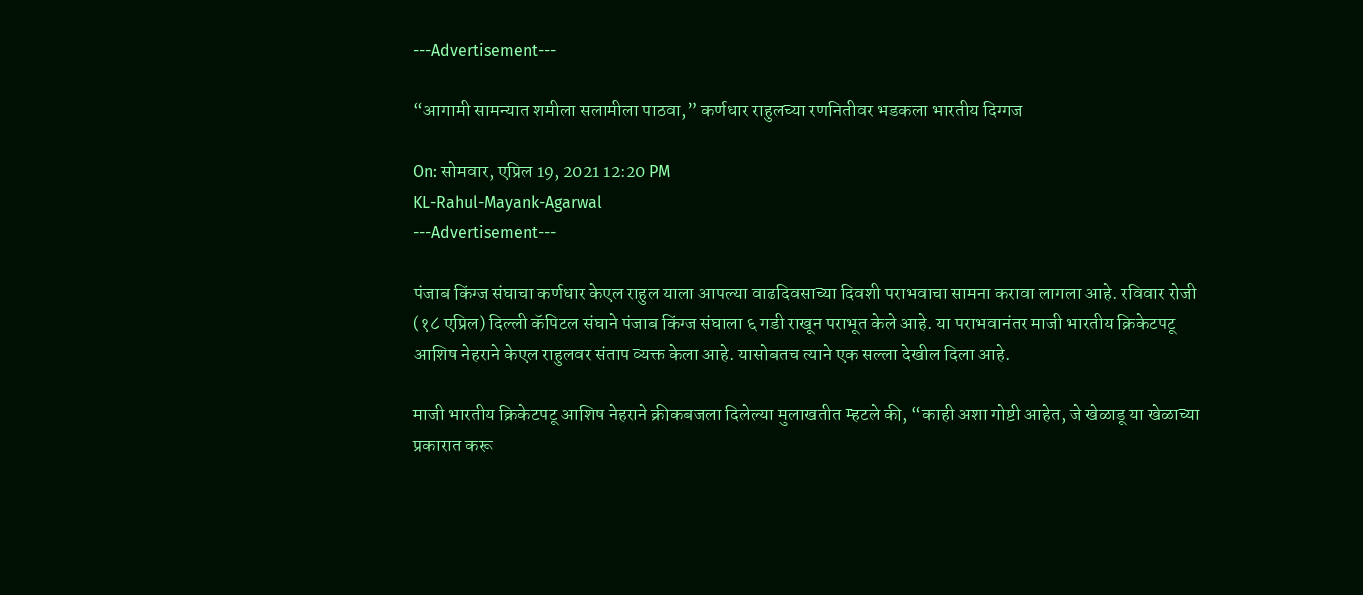---Advertisement---

“आगामी सामन्यात शमीला सलामीला पाठवा,” कर्णधार राहुलच्या रणनितीवर भडकला भारतीय दिग्गज

On: सोमवार, एप्रिल 19, 2021 12:20 PM
KL-Rahul-Mayank-Agarwal
---Advertisement---

पंजाब किंग्ज संघाचा कर्णधार केएल राहुल याला आपल्या वाढदिवसाच्या दिवशी पराभवाचा सामना करावा लागला आहे. रविवार रोजी (१८ एप्रिल) दिल्ली कॅपिटल संघाने पंजाब किंग्ज संघाला ६ गडी राखून पराभूत केले आहे. या पराभवानंतर माजी भारतीय क्रिकेटपटू आशिष नेहराने केएल राहुलवर संताप व्यक्त केला आहे. यासोबतच त्याने एक सल्ला देखील दिला आहे.

माजी भारतीय क्रिकेटपटू आशिष नेहराने क्रीकबजला दिलेल्या मुलाखतीत म्हटले की, “काही अशा गोष्टी आहेत, जे खेळाडू या खेळाच्या प्रकारात करू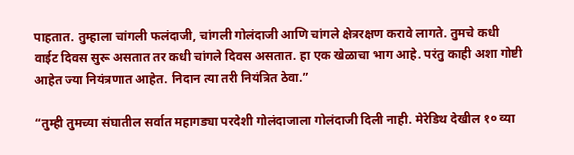पाहतात. तुम्हाला चांगली फलंदाजी, चांगली गोलंदाजी आणि चांगले क्षेत्ररक्षण करावे लागते. तुमचे कधी वाईट दिवस सुरू असतात तर कधी चांगले दिवस असतात. हा एक खेळाचा भाग आहे. परंतु काही अशा गोष्टी आहेत ज्या नियंत्रणात आहेत. निदान त्या तरी नियंत्रित ठेवा.”

“तुम्ही तुमच्या संघातील सर्वात महागड्या परदेशी गोलंदाजाला गोलंदाजी दिली नाही. मेरेडिथ देखील १० व्या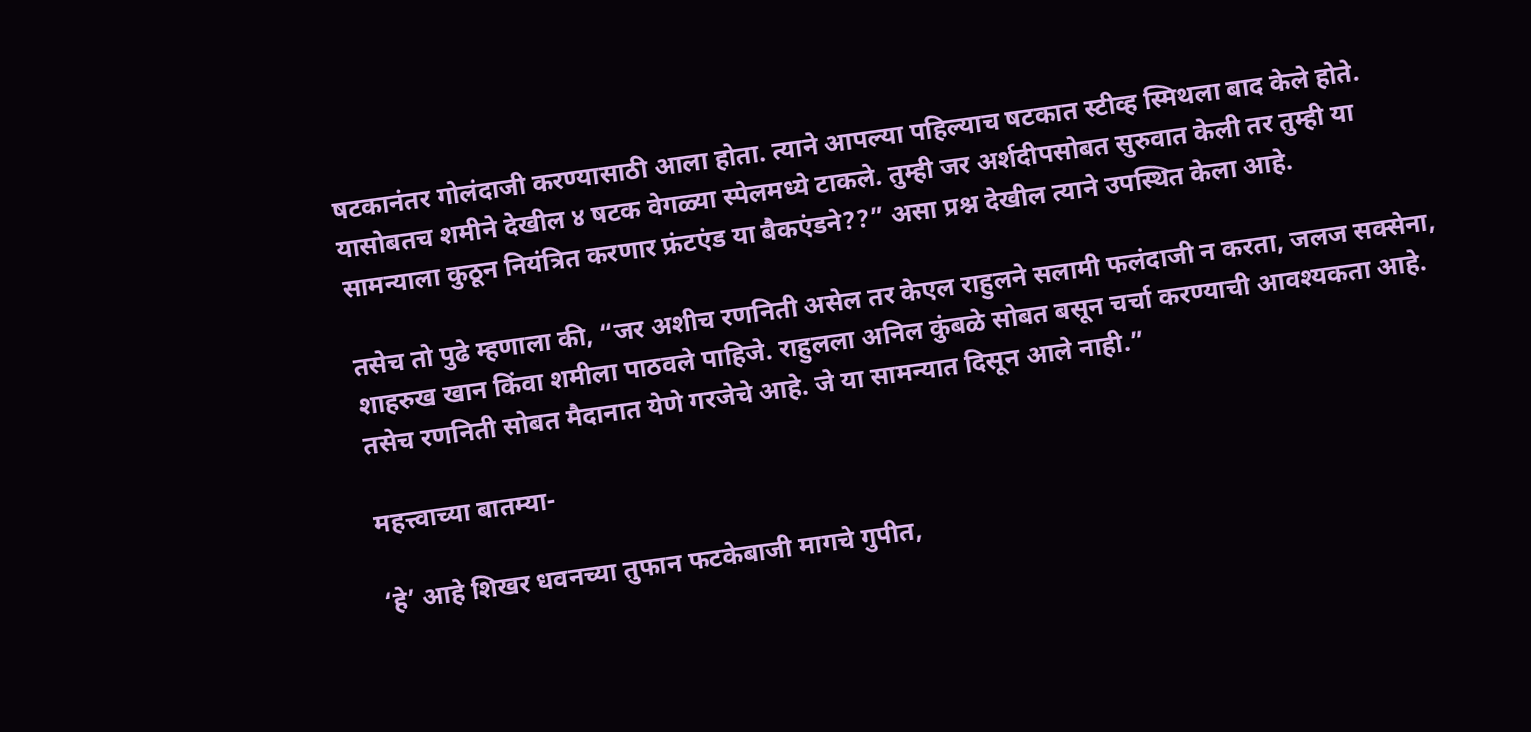षटकानंतर गोलंदाजी करण्यासाठी आला होता. त्याने आपल्या पहिल्याच षटकात स्टीव्ह स्मिथला बाद केले होते. यासोबतच शमीने देखील ४ षटक वेगळ्या स्पेलमध्ये टाकले. तुम्ही जर अर्शदीपसोबत सुरुवात केली तर तुम्ही या सामन्याला कुठून नियंत्रित करणार फ्रंटएंड या बैकएंडने??” असा प्रश्न देखील त्याने उपस्थित केला आहे.

तसेच तो पुढे म्हणाला की, “जर अशीच रणनिती असेल तर केएल राहुलने सलामी फलंदाजी न करता, जलज सक्सेना, शाहरुख खान किंवा शमीला पाठवले पाहिजे. राहुलला अनिल कुंबळे सोबत बसून चर्चा करण्याची आवश्यकता आहे. तसेच रणनिती सोबत मैदानात येणे गरजेचे आहे. जे या सामन्यात दिसून आले नाही.”

महत्त्वाच्या बातम्या-

‘हे’ आहे शिखर धवनच्या तुफान फटकेबाजी मागचे गुपीत,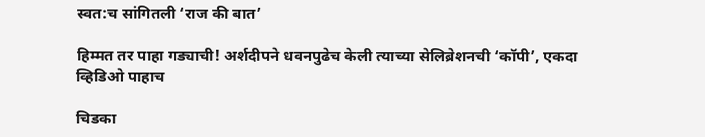स्वत:च सांगितली ‘राज की बात’

हिम्मत तर पाहा गड्याची! अर्शदीपने धवनपुढेच केली त्याच्या सेलिब्रेशनची ‘कॉपी’, एकदा व्हिडिओ पाहाच

चिडका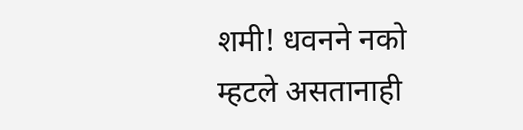शमी! धवनने नको म्हटले असतानाही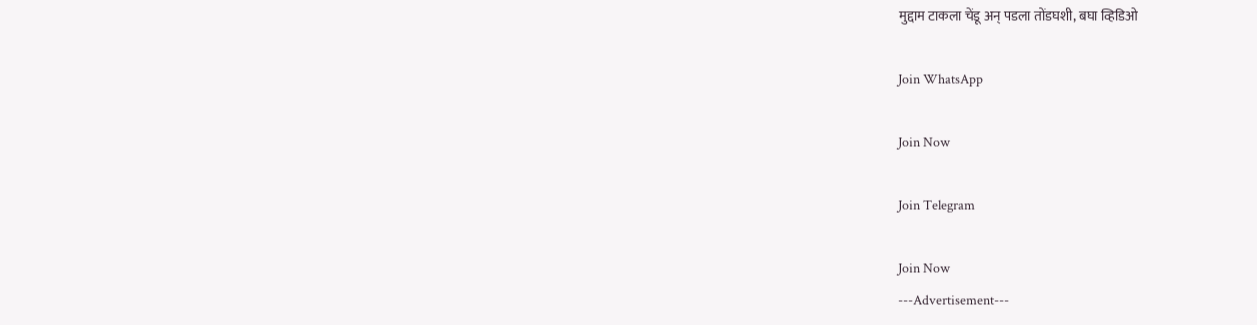मुद्दाम टाकला चेंडू अन् पडला तोंडघशी, बघा व्हिडिओ

Join WhatsApp

Join Now

Join Telegram

Join Now
---Advertisement---